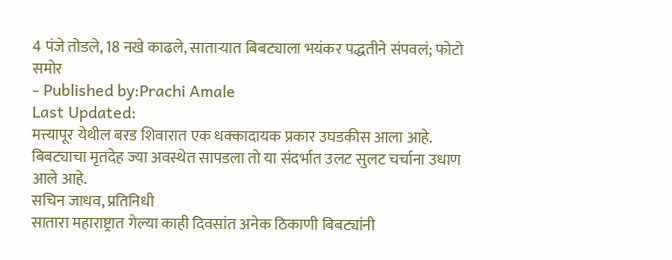4 पंजे तोडले, 18 नखे काढले, साताऱ्यात बिबट्याला भयंकर पद्धतीने संपवलं; फोटो समोर
- Published by:Prachi Amale
Last Updated:
मत्त्यापूर येथील बरड शिवारात एक धक्कादायक प्रकार उघडकीस आला आहे. बिबट्याचा मृतदेह ज्या अवस्थेत सापडला तो या संदर्भात उलट सुलट चर्चाना उधाण आले आहे.
सचिन जाधव, प्रतिनिधी
सातारा महाराष्ट्रात गेल्या काही दिवसांत अनेक ठिकाणी बिबट्यांनी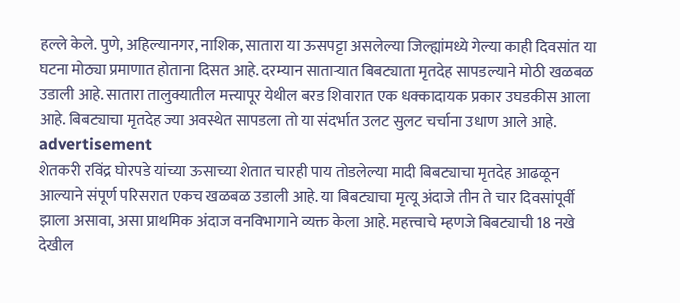हल्ले केले. पुणे, अहिल्यानगर, नाशिक, सातारा या ऊसपट्टा असलेल्या जिल्ह्यांमध्ये गेल्या काही दिवसांत या घटना मोठ्या प्रमाणात होताना दिसत आहे. दरम्यान साताऱ्यात बिबट्याता मृतदेह सापडल्याने मोठी खळबळ उडाली आहे. सातारा तालुक्यातील मत्त्यापूर येथील बरड शिवारात एक धक्कादायक प्रकार उघडकीस आला आहे. बिबट्याचा मृतदेह ज्या अवस्थेत सापडला तो या संदर्भात उलट सुलट चर्चाना उधाण आले आहे.
advertisement
शेतकरी रविंद्र घोरपडे यांच्या ऊसाच्या शेतात चारही पाय तोडलेल्या मादी बिबट्याचा मृतदेह आढळून आल्याने संपूर्ण परिसरात एकच खळबळ उडाली आहे. या बिबट्याचा मृत्यू अंदाजे तीन ते चार दिवसांपूर्वी झाला असावा, असा प्राथमिक अंदाज वनविभागाने व्यक्त केला आहे. महत्त्वाचे म्हणजे बिबट्याची 18 नखे देखील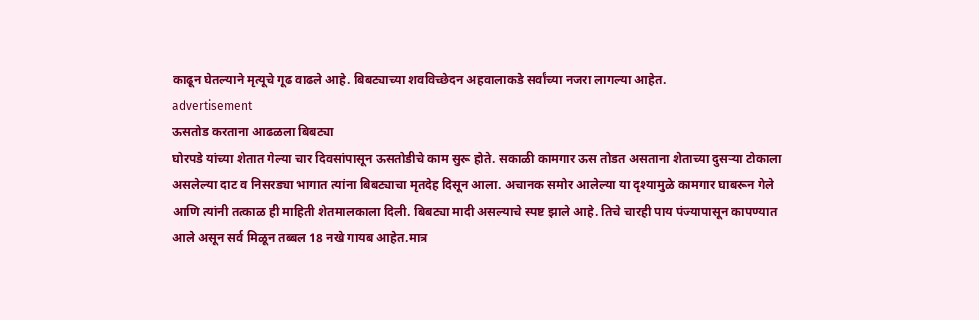काढून घेतल्याने मृत्यूचे गूढ वाढले आहे. बिबट्याच्या शवविच्छेदन अहवालाकडे सर्वांच्या नजरा लागल्या आहेत.
advertisement
ऊसतोड करताना आढळला बिबट्या
घोरपडे यांच्या शेतात गेल्या चार दिवसांपासून ऊसतोडीचे काम सुरू होते. सकाळी कामगार ऊस तोडत असताना शेताच्या दुसऱ्या टोकाला असलेल्या दाट व निसरड्या भागात त्यांना बिबट्याचा मृतदेह दिसून आला. अचानक समोर आलेल्या या दृश्यामुळे कामगार घाबरून गेले आणि त्यांनी तत्काळ ही माहिती शेतमालकाला दिली. बिबट्या मादी असल्याचे स्पष्ट झाले आहे. तिचे चारही पाय पंज्यापासून कापण्यात आले असून सर्व मिळून तब्बल 18 नखे गायब आहेत.मात्र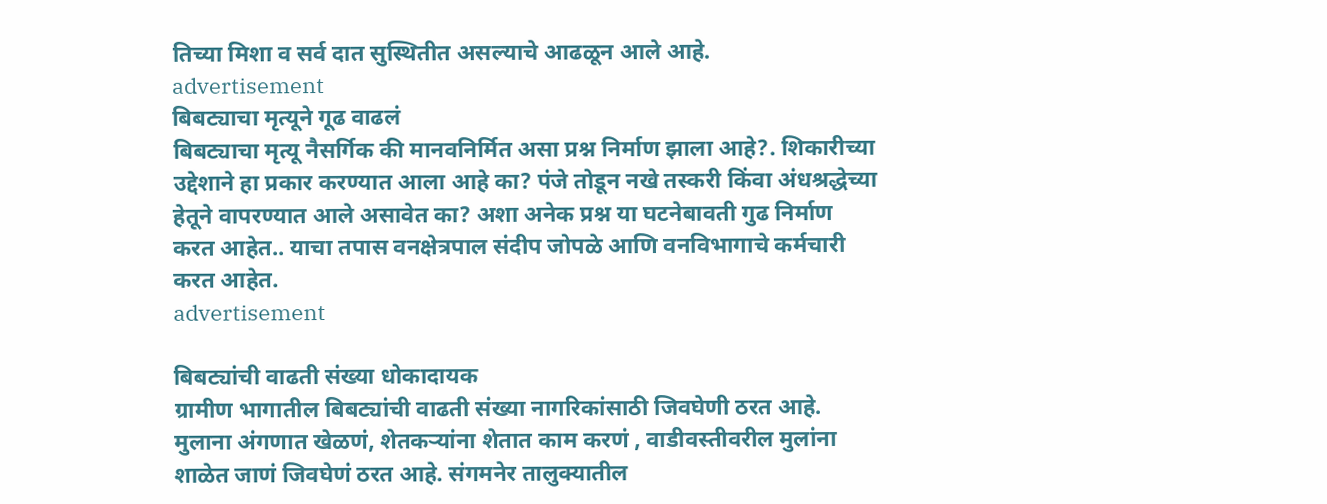तिच्या मिशा व सर्व दात सुस्थितीत असल्याचे आढळून आले आहे.
advertisement
बिबट्याचा मृत्यूने गूढ वाढलं
बिबट्याचा मृत्यू नैसर्गिक की मानवनिर्मित असा प्रश्न निर्माण झाला आहे?. शिकारीच्या उद्देशाने हा प्रकार करण्यात आला आहे का? पंजे तोडून नखे तस्करी किंवा अंधश्रद्धेच्या हेतूने वापरण्यात आले असावेत का? अशा अनेक प्रश्न या घटनेबावती गुढ निर्माण करत आहेत.. याचा तपास वनक्षेत्रपाल संदीप जोपळे आणि वनविभागाचे कर्मचारी करत आहेत.
advertisement

बिबट्यांची वाढती संख्या धोकादायक
ग्रामीण भागातील बिबट्यांची वाढती संख्या नागरिकांसाठी जिवघेणी ठरत आहे. मुलाना अंगणात खेळणं, शेतकऱ्यांना शेतात काम करणं , वाडीवस्तीवरील मुलांना शाळेत जाणं जिवघेणं ठरत आहे. संगमनेर तालुक्यातील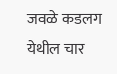जवळे कडलग येथील चार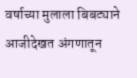वर्षाच्या मुलाला बिबट्याने आजीदेखत अंगणातून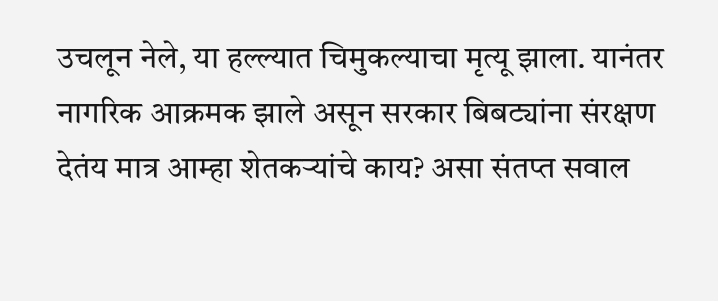उचलून नेले, या हल्ल्यात चिमुकल्याचा मृत्यू झाला. यानंतर नागरिक आक्रमक झाले असून सरकार बिबट्यांना संरक्षण देतंय मात्र आम्हा शेतकऱ्यांचे काय? असा संतप्त सवाल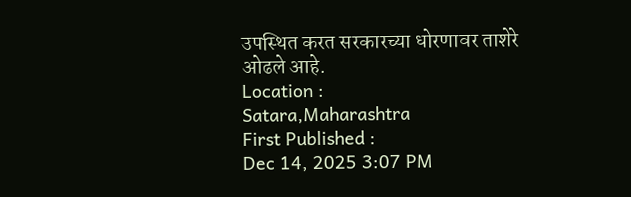उपस्थित करत सरकारच्या धोरणावर ताशेरे ओढले आहे.
Location :
Satara,Maharashtra
First Published :
Dec 14, 2025 3:07 PM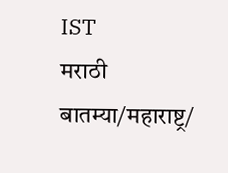IST
मराठी बातम्या/महाराष्ट्र/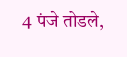4 पंजे तोडले,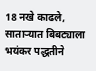18 नखे काढले, साताऱ्यात बिबट्याला भयंकर पद्धतीने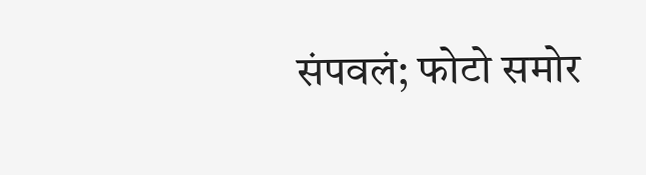संपवलं; फोटो समोर